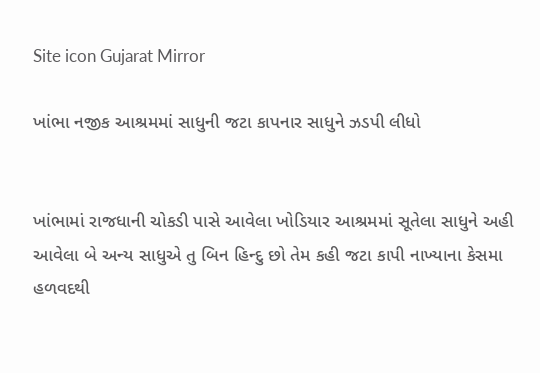Site icon Gujarat Mirror

ખાંભા નજીક આશ્રમમાં સાધુની જટા કાપનાર સાધુને ઝડપી લીધો


ખાંભામાં રાજધાની ચોકડી પાસે આવેલા ખોડિયાર આશ્રમમાં સૂતેલા સાધુને અહી આવેલા બે અન્ય સાધુએ તુ બિન હિન્દુ છો તેમ કહી જટા કાપી નાખ્યાના કેસમા હળવદથી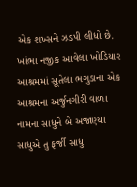એક શખ્સને ઝડપી લીધો છે. ખાંભા નજીક આવેલા ખોડિયાર આશ્રમમાં સૂતેલા ભગુડાના એક આશ્રમના અર્જુનગીરી વાળા નામના સાધુને બે અજાણ્યા સાધુએ તુ ફર્જી સાધુ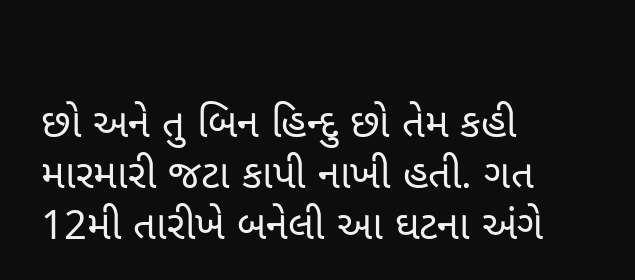છો અને તુ બિન હિન્દુ છો તેમ કહી મારમારી જટા કાપી નાખી હતી. ગત 12મી તારીખે બનેલી આ ઘટના અંગે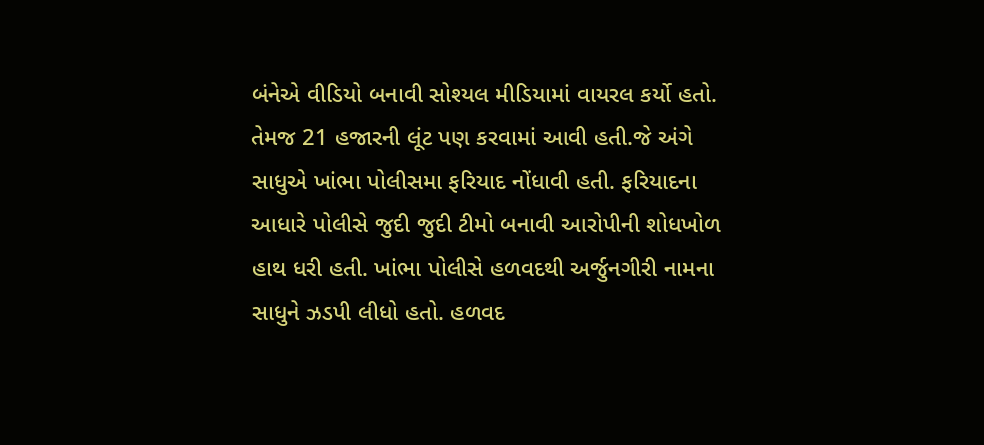બંનેએ વીડિયો બનાવી સોશ્યલ મીડિયામાં વાયરલ કર્યો હતો. તેમજ 21 હજારની લૂંટ પણ કરવામાં આવી હતી.જે અંગે સાધુએ ખાંભા પોલીસમા ફરિયાદ નોંધાવી હતી. ફરિયાદના આધારે પોલીસે જુદી જુદી ટીમો બનાવી આરોપીની શોધખોળ હાથ ધરી હતી. ખાંભા પોલીસે હળવદથી અર્જુનગીરી નામના સાધુને ઝડપી લીધો હતો. હળવદ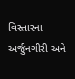વિસ્તારના અર્જુનગીરી અને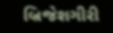બ્રિજેશગીરી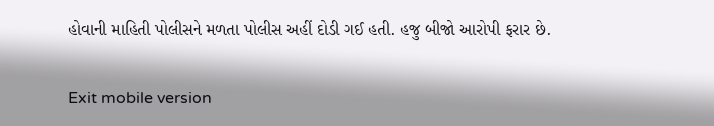હોવાની માહિતી પોલીસને મળતા પોલીસ અહીં દોડી ગઈ હતી. હજુ બીજો આરોપી ફરાર છે.

Exit mobile version